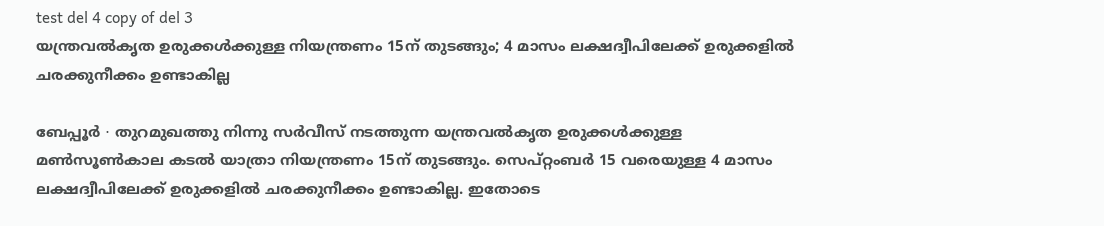test del 4 copy of del 3
യന്ത്രവൽകൃത ഉരുക്കൾക്കുള്ള നിയന്ത്രണം 15ന് തുടങ്ങും; 4 മാസം ലക്ഷദ്വീപിലേക്ക് ഉരുക്കളിൽ ചരക്കുനീക്കം ഉണ്ടാകില്ല

ബേപ്പൂർ ∙ തുറമുഖത്തു നിന്നു സർവീസ് നടത്തുന്ന യന്ത്രവൽകൃത ഉരുക്കൾക്കുള്ള മൺസൂൺകാല കടൽ യാത്രാ നിയന്ത്രണം 15ന് തുടങ്ങും. സെപ്റ്റംബർ 15 വരെയുള്ള 4 മാസം ലക്ഷദ്വീപിലേക്ക് ഉരുക്കളിൽ ചരക്കുനീക്കം ഉണ്ടാകില്ല. ഇതോടെ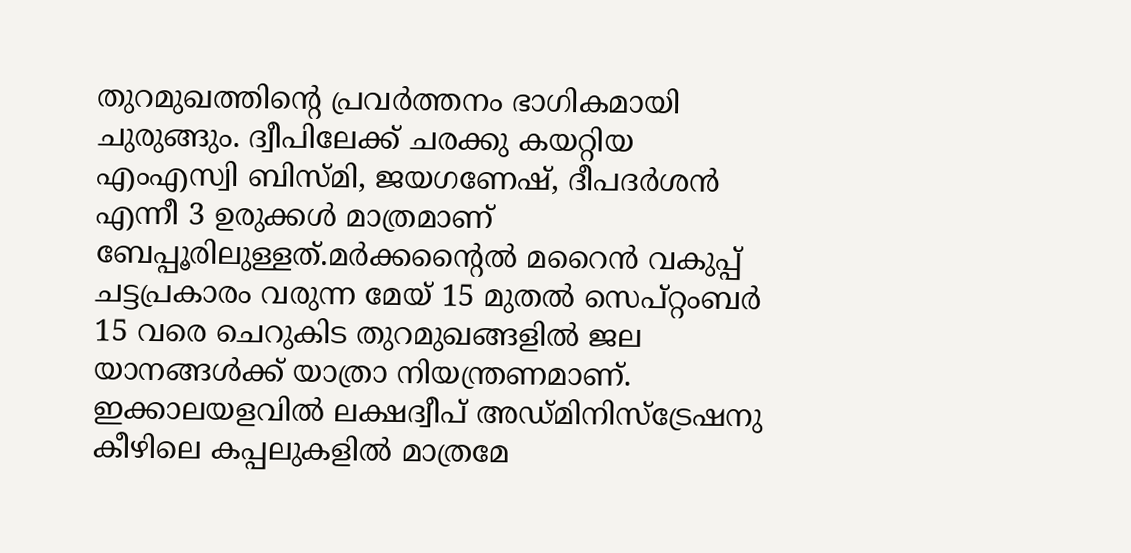തുറമുഖത്തിന്റെ പ്രവർത്തനം ഭാഗികമായി ചുരുങ്ങും. ദ്വീപിലേക്ക് ചരക്കു കയറ്റിയ എംഎസ്വി ബിസ്മി, ജയഗണേഷ്, ദീപദർശൻ എന്നീ 3 ഉരുക്കൾ മാത്രമാണ് ബേപ്പൂരിലുള്ളത്.മർക്കന്റൈൽ മറൈൻ വകുപ്പ് ചട്ടപ്രകാരം വരുന്ന മേയ് 15 മുതൽ സെപ്റ്റംബർ 15 വരെ ചെറുകിട തുറമുഖങ്ങളിൽ ജല യാനങ്ങൾക്ക് യാത്രാ നിയന്ത്രണമാണ്. ഇക്കാലയളവിൽ ലക്ഷദ്വീപ് അഡ്മിനിസ്ട്രേഷനു കീഴിലെ കപ്പലുകളിൽ മാത്രമേ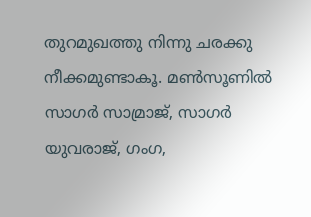തുറമുഖത്തു നിന്നു ചരക്കു നീക്കമുണ്ടാകൂ. മൺസൂണിൽ സാഗർ സാമ്രാജ്, സാഗർ യുവരാജ്, ഗംഗ,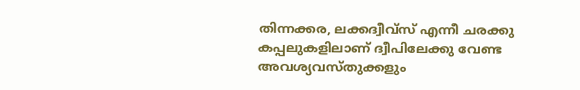തിന്നക്കര, ലക്കദ്വീവ്സ് എന്നീ ചരക്കു കപ്പലുകളിലാണ് ദ്വീപിലേക്കു വേണ്ട അവശ്യവസ്തുക്കളും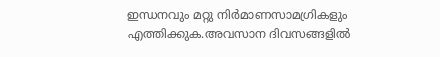ഇന്ധനവും മറ്റു നിർമാണസാമഗ്രികളും എത്തിക്കുക.അവസാന ദിവസങ്ങളിൽ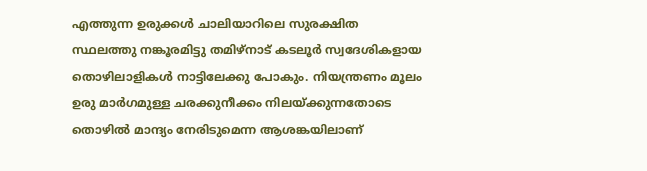എത്തുന്ന ഉരുക്കൾ ചാലിയാറിലെ സുരക്ഷിത സ്ഥലത്തു നങ്കൂരമിട്ടു തമിഴ്നാട് കടലൂർ സ്വദേശികളായ തൊഴിലാളികൾ നാട്ടിലേക്കു പോകും. നിയന്ത്രണം മൂലം ഉരു മാർഗമുള്ള ചരക്കുനീക്കം നിലയ്ക്കുന്നതോടെ തൊഴിൽ മാന്ദ്യം നേരിടുമെന്ന ആശങ്കയിലാണ്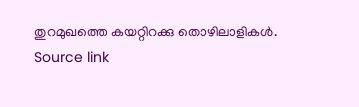തുറമുഖത്തെ കയറ്റിറക്കു തൊഴിലാളികൾ.
Source link